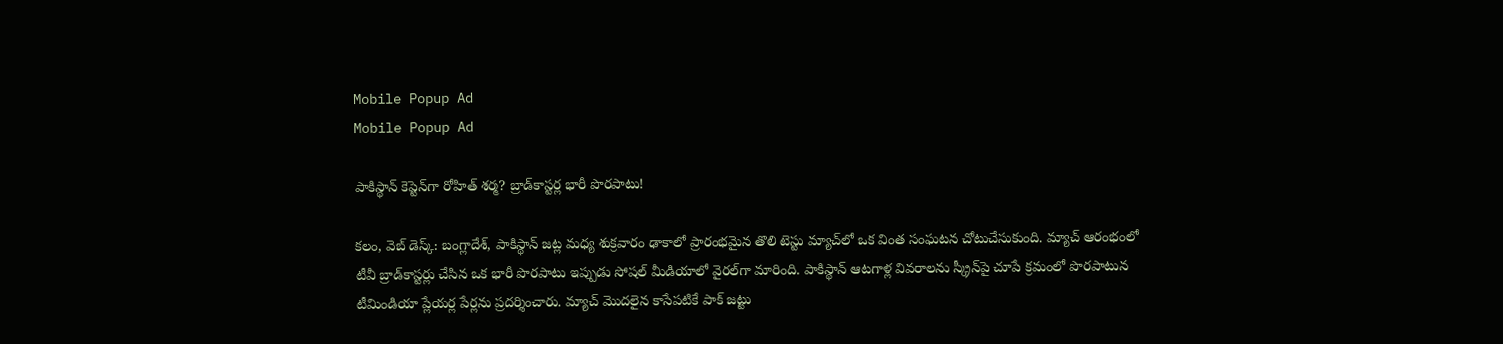Mobile Popup Ad
Mobile Popup Ad

పాకిస్థాన్ కెప్టెన్‌గా రోహిత్ శర్మ? బ్రాడ్‌కాస్టర్ల భారీ పొరపాటు!

కలం, వెబ్ డెస్క్: బంగ్లాదేశ్, పాకిస్థాన్ జట్ల మధ్య శుక్రవారం ఢాకాలో ప్రారంభమైన తొలి టెస్టు మ్యాచ్‌లో ఒక వింత సంఘటన చోటుచేసుకుంది. మ్యాచ్ ఆరంభంలో టీవీ బ్రాడ్‌కాస్టర్లు చేసిన ఒక భారీ పొరపాటు ఇప్పుడు సోషల్ మీడియాలో వైరల్‌గా మారింది. పాకిస్థాన్ ఆటగాళ్ల వివరాలను స్క్రీన్‌పై చూపే క్రమంలో పొరపాటున టీమిండియా ప్లేయర్ల పేర్లను ప్రదర్శించారు. మ్యాచ్ మొదలైన కాసేపటికే పాక్ జట్టు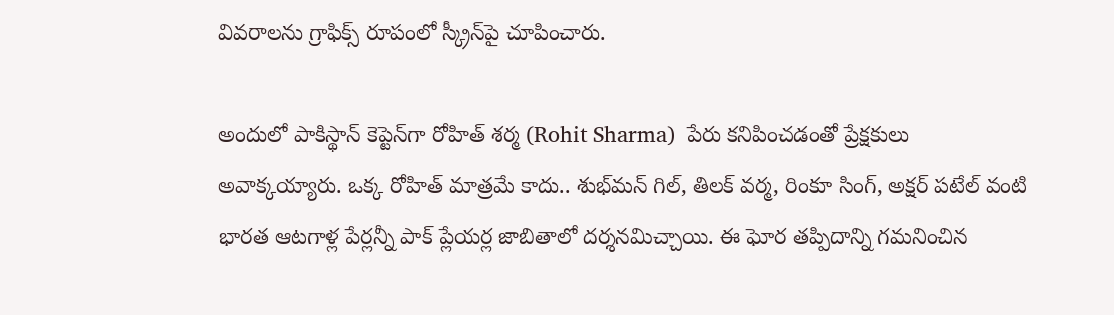వివరాలను గ్రాఫిక్స్ రూపంలో స్క్రీన్‌పై చూపించారు.

అందులో పాకిస్థాన్ కెప్టెన్‌గా రోహిత్ శర్మ (Rohit Sharma)  పేరు కనిపించడంతో ప్రేక్షకులు అవాక్కయ్యారు. ఒక్క రోహిత్ మాత్రమే కాదు.. శుభ్‌మన్ గిల్, తిలక్ వర్మ, రింకూ సింగ్, అక్షర్ పటేల్ వంటి భారత ఆటగాళ్ల పేర్లన్నీ పాక్ ప్లేయర్ల జాబితాలో దర్శనమిచ్చాయి. ఈ ఘోర తప్పిదాన్ని గమనించిన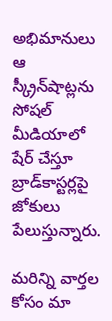అభిమానులు ఆ స్క్రీన్‌షాట్లను సోషల్ మీడియాలో షేర్ చేస్తూ బ్రాడ్‌కాస్టర్లపై జోకులు పేలుస్తున్నారు.

మ‌రిన్ని వార్త‌ల కోసం మా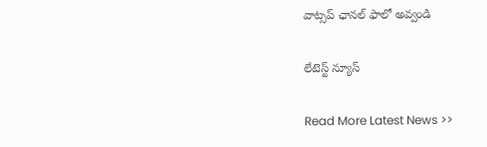వాట్స‌ప్ ఛాన‌ల్ ఫాలో అవ్వండి

లేటెస్ట్ న్యూస్‌

Read More Latest News >>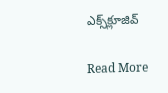ఎక్స్‌క్లూజివ్‌

Read More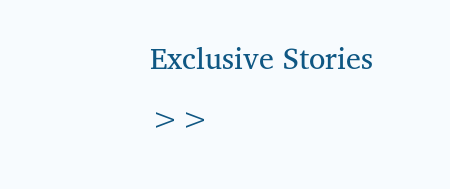Exclusive Stories >>